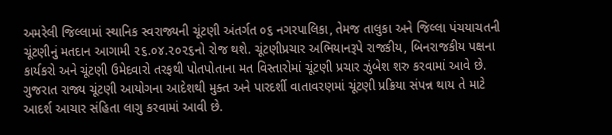અમરેલી જિલ્લામાં સ્થાનિક સ્વરાજ્યની ચૂંટણી અંતર્ગત ૦૬ નગરપાલિકા, તેમજ તાલુકા અને જિલ્લા પંચયાચતની ચૂંટણીનું મતદાન આગામી ૨૬.૦૪.૨૦૨૬નો રોજ થશે. ચૂંટણીપ્રચાર અભિયાનરૂપે રાજકીય, બિનરાજકીય પક્ષના કાર્યકરો અને ચૂંટણી ઉમેદવારો તરફથી પોતપોતાના મત વિસ્તારોમાં ચૂંટણી પ્રચાર ઝુંબેશ શરુ કરવામાં આવે છે. ગુજરાત રાજ્ય ચૂંટણી આયોગના આદેશથી મુક્ત અને પારદર્શી વાતાવરણમાં ચૂંટણી પ્રક્રિયા સંપન્ન થાય તે માટે આદર્શ આચાર સંહિતા લાગુ કરવામાં આવી છે.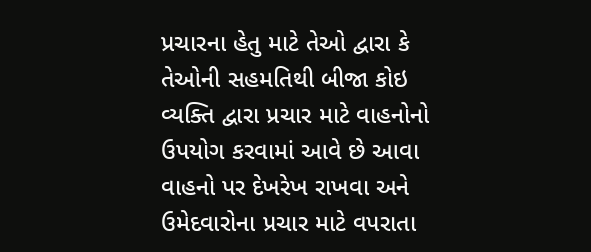પ્રચારના હેતુ માટે તેઓ દ્વારા કે તેઓની સહમતિથી બીજા કોઇ વ્યક્તિ દ્વારા પ્રચાર માટે વાહનોનો ઉપયોગ કરવામાં આવે છે આવા વાહનો પર દેખરેખ રાખવા અને ઉમેદવારોના પ્રચાર માટે વપરાતા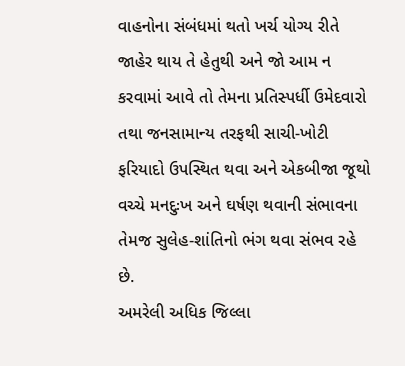વાહનોના સંબંધમાં થતો ખર્ચ યોગ્ય રીતે જાહેર થાય તે હેતુથી અને જો આમ ન કરવામાં આવે તો તેમના પ્રતિસ્પર્ધી ઉમેદવારો તથા જનસામાન્ય તરફથી સાચી-ખોટી ફરિયાદો ઉપસ્થિત થવા અને એકબીજા જૂથો વચ્ચે મનદુઃખ અને ઘર્ષણ થવાની સંભાવના તેમજ સુલેહ-શાંતિનો ભંગ થવા સંભવ રહે છે.
અમરેલી અધિક જિલ્લા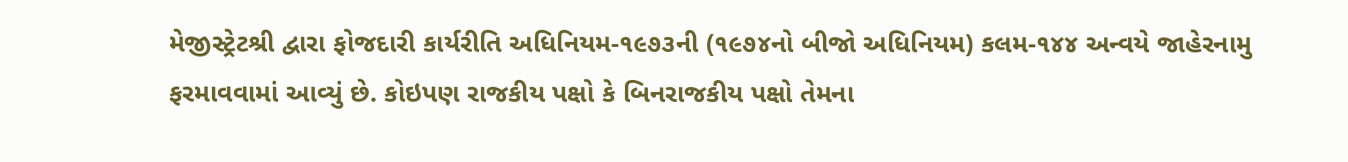મેજીસ્ટ્રેટશ્રી દ્વારા ફોજદારી કાર્યરીતિ અધિનિયમ-૧૯૭૩ની (૧૯૭૪નો બીજો અધિનિયમ) કલમ-૧૪૪ અન્વયે જાહેરનામુ ફરમાવવામાં આવ્યું છે. કોઇપણ રાજકીય પક્ષો કે બિનરાજકીય પક્ષો તેમના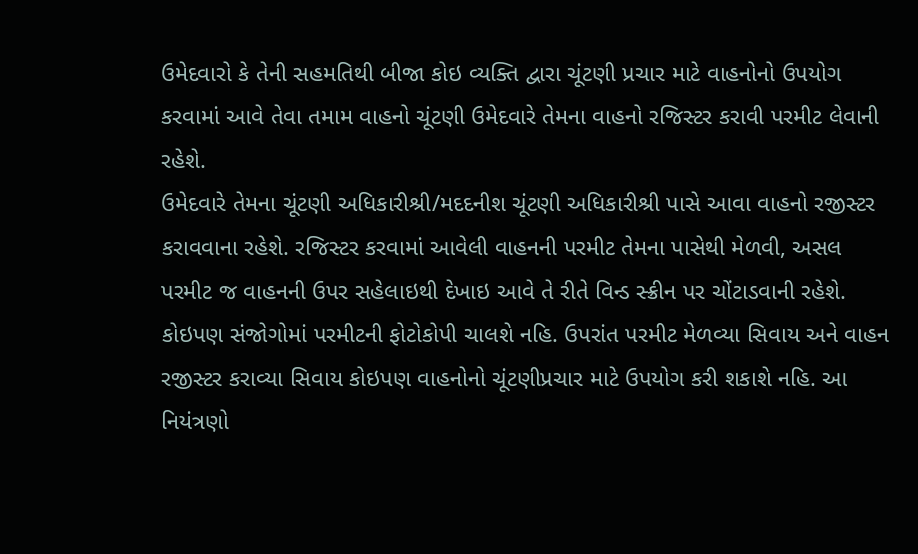ઉમેદવારો કે તેની સહમતિથી બીજા કોઇ વ્યક્તિ દ્વારા ચૂંટણી પ્રચાર માટે વાહનોનો ઉપયોગ કરવામાં આવે તેવા તમામ વાહનો ચૂંટણી ઉમેદવારે તેમના વાહનો રજિસ્ટર કરાવી પરમીટ લેવાની રહેશે.
ઉમેદવારે તેમના ચૂંટણી અધિકારીશ્રી/મદદનીશ ચૂંટણી અધિકારીશ્રી પાસે આવા વાહનો રજીસ્ટર કરાવવાના રહેશે. રજિસ્ટર કરવામાં આવેલી વાહનની પરમીટ તેમના પાસેથી મેળવી, અસલ પરમીટ જ વાહનની ઉપર સહેલાઇથી દેખાઇ આવે તે રીતે વિન્ડ સ્ક્રીન પર ચોંટાડવાની રહેશે. કોઇપણ સંજોગોમાં પરમીટની ફોટોકોપી ચાલશે નહિ. ઉપરાંત પરમીટ મેળવ્યા સિવાય અને વાહન રજીસ્ટર કરાવ્યા સિવાય કોઇપણ વાહનોનો ચૂંટણીપ્રચાર માટે ઉપયોગ કરી શકાશે નહિ. આ નિયંત્રણો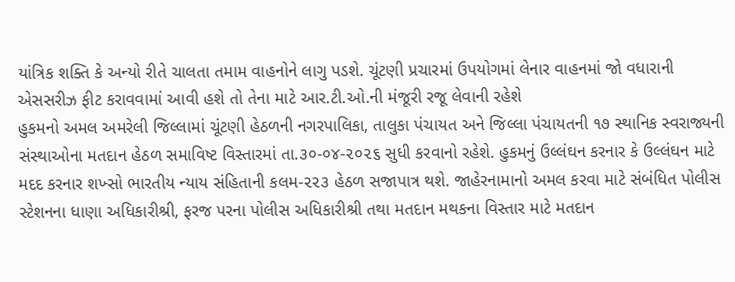યાંત્રિક શક્તિ કે અન્યો રીતે ચાલતા તમામ વાહનોને લાગુ પડશે. ચૂંટણી પ્રચારમાં ઉપયોગમાં લેનાર વાહનમાં જો વધારાની એસસરીઝ ફીટ કરાવવામાં આવી હશે તો તેના માટે આર.ટી.ઓ.ની મંજૂરી રજૂ લેવાની રહેશે
હુકમનો અમલ અમરેલી જિલ્લામાં ચૂંટણી હેઠળની નગરપાલિકા, તાલુકા પંચાયત અને જિલ્લા પંચાયતની ૧૭ સ્થાનિક સ્વરાજ્યની સંસ્થાઓના મતદાન હેઠળ સમાવિષ્ટ વિસ્તારમાં તા.૩૦-૦૪-૨૦૨૬ સુધી કરવાનો રહેશે. હુકમનું ઉલ્લંઘન કરનાર કે ઉલ્લંઘન માટે મદદ કરનાર શખ્સો ભારતીય ન્યાય સંહિતાની કલમ-૨૨૩ હેઠળ સજાપાત્ર થશે. જાહેરનામાનો અમલ કરવા માટે સંબંધિત પોલીસ સ્ટેશનના ધાણા અધિકારીશ્રી, ફરજ પરના પોલીસ અધિકારીશ્રી તથા મતદાન મથકના વિસ્તાર માટે મતદાન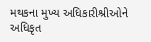મથકના મુખ્ય અધિકારીશ્રીઓને અધિકૃત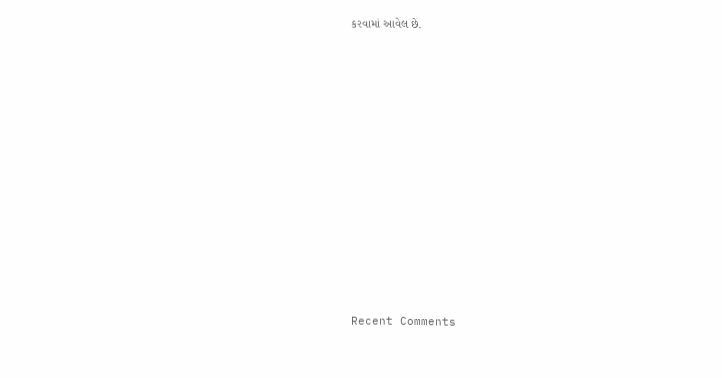કરવામાં આવેલ છે.












Recent Comments